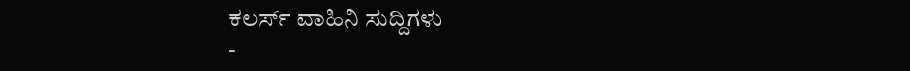ಕಲರ್ಸ್ ವಾಹಿನಿ ಸುದ್ದಿಗಳು
-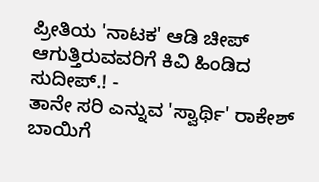ಪ್ರೀತಿಯ 'ನಾಟಕ' ಆಡಿ ಚೀಪ್ ಆಗುತ್ತಿರುವವರಿಗೆ ಕಿವಿ ಹಿಂಡಿದ ಸುದೀಪ್.! -
ತಾನೇ ಸರಿ ಎನ್ನುವ 'ಸ್ವಾರ್ಥಿ' ರಾಕೇಶ್ ಬಾಯಿಗೆ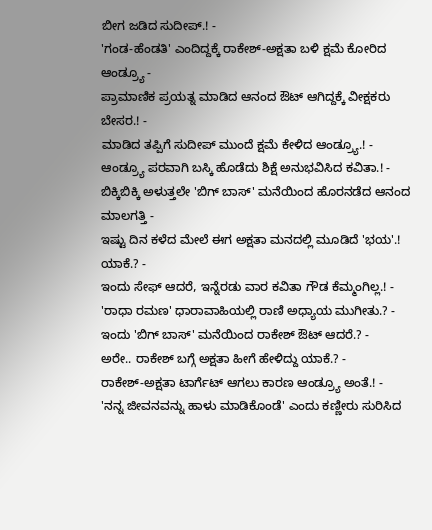ಬೀಗ ಜಡಿದ ಸುದೀಪ್.! -
'ಗಂಡ-ಹೆಂಡತಿ' ಎಂದಿದ್ದಕ್ಕೆ ರಾಕೇಶ್-ಅಕ್ಷತಾ ಬಳಿ ಕ್ಷಮೆ ಕೋರಿದ ಆಂಡ್ರ್ಯೂ -
ಪ್ರಾಮಾಣಿಕ ಪ್ರಯತ್ನ ಮಾಡಿದ ಆನಂದ ಔಟ್ ಆಗಿದ್ದಕ್ಕೆ ವೀಕ್ಷಕರು ಬೇಸರ.! -
ಮಾಡಿದ ತಪ್ಪಿಗೆ ಸುದೀಪ್ ಮುಂದೆ ಕ್ಷಮೆ ಕೇಳಿದ ಆಂಡ್ರ್ಯೂ.! -
ಆಂಡ್ರ್ಯೂ ಪರವಾಗಿ ಬಸ್ಕಿ ಹೊಡೆದು ಶಿಕ್ಷೆ ಅನುಭವಿಸಿದ ಕವಿತಾ.! -
ಬಿಕ್ಕಿಬಿಕ್ಕಿ ಅಳುತ್ತಲೇ 'ಬಿಗ್ ಬಾಸ್' ಮನೆಯಿಂದ ಹೊರನಡೆದ ಆನಂದ ಮಾಲಗತ್ತಿ -
ಇಷ್ಟು ದಿನ ಕಳೆದ ಮೇಲೆ ಈಗ ಅಕ್ಷತಾ ಮನದಲ್ಲಿ ಮೂಡಿದೆ 'ಭಯ'.! ಯಾಕೆ.? -
ಇಂದು ಸೇಫ್ ಆದರೆ, ಇನ್ನೆರಡು ವಾರ ಕವಿತಾ ಗೌಡ ಕೆಮ್ಮಂಗಿಲ್ಲ.! -
'ರಾಧಾ ರಮಣ' ಧಾರಾವಾಹಿಯಲ್ಲಿ ರಾಣಿ ಅಧ್ಯಾಯ ಮುಗೀತು.? -
ಇಂದು 'ಬಿಗ್ ಬಾಸ್' ಮನೆಯಿಂದ ರಾಕೇಶ್ ಔಟ್ ಆದರೆ.? -
ಅರೇ.. ರಾಕೇಶ್ ಬಗ್ಗೆ ಅಕ್ಷತಾ ಹೀಗೆ ಹೇಳಿದ್ದು ಯಾಕೆ.? -
ರಾಕೇಶ್-ಅಕ್ಷತಾ ಟಾರ್ಗೆಟ್ ಆಗಲು ಕಾರಣ ಆಂಡ್ರ್ಯೂ ಅಂತೆ.! -
'ನನ್ನ ಜೀವನವನ್ನು ಹಾಳು ಮಾಡಿಕೊಂಡೆ' ಎಂದು ಕಣ್ಣೀರು ಸುರಿಸಿದ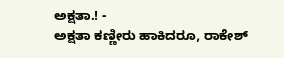ಅಕ್ಷತಾ.! -
ಅಕ್ಷತಾ ಕಣ್ಣೀರು ಹಾಕಿದರೂ, ರಾಕೇಶ್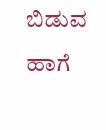ಬಿಡುವ ಹಾಗೆ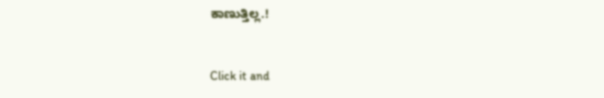ಕಾಣುತ್ತಿಲ್ಲ.!


Click it and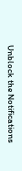Unblock the Notifications